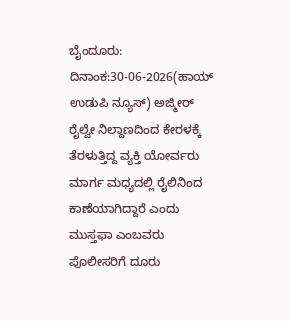ಬೈಂದೂರು: ದಿನಾಂಕ:30-06-2026(ಹಾಯ್ ಉಡುಪಿ ನ್ಯೂಸ್) ಅಜ್ಮೀರ್ ರೈಲ್ವೇ ನಿಲ್ದಾಣದಿಂದ ಕೇರಳಕ್ಕೆ ತೆರಳುತ್ತಿದ್ದ ವ್ಯಕ್ತಿ ಯೋರ್ವರು ಮಾರ್ಗ ಮಧ್ಯದಲ್ಲಿ ರೈಲಿನಿಂದ ಕಾಣೆಯಾಗಿದ್ದಾರೆ ಎಂದು ಮುಸ್ತಫಾ ಎಂಬವರು ಪೊಲೀಸರಿಗೆ ದೂರು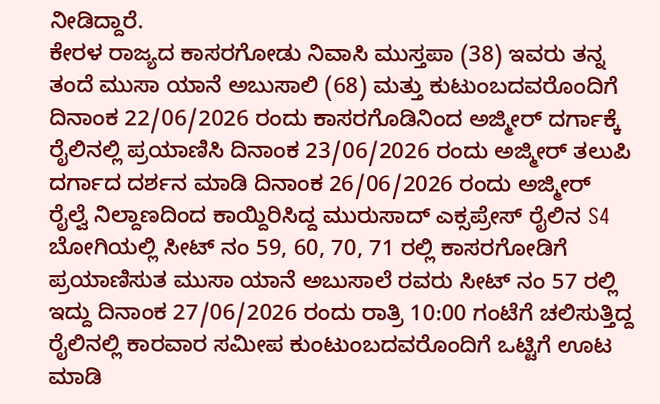ನೀಡಿದ್ದಾರೆ.
ಕೇರಳ ರಾಜ್ಯದ ಕಾಸರಗೋಡು ನಿವಾಸಿ ಮುಸ್ತಪಾ (38) ಇವರು ತನ್ನ ತಂದೆ ಮುಸಾ ಯಾನೆ ಅಬುಸಾಲಿ (68) ಮತ್ತು ಕುಟುಂಬದವರೊಂದಿಗೆ ದಿನಾಂಕ 22/06/2026 ರಂದು ಕಾಸರಗೊಡಿನಿಂದ ಅಜ್ಮೀರ್ ದರ್ಗಾಕ್ಕೆ ರೈಲಿನಲ್ಲಿ ಪ್ರಯಾಣಿಸಿ ದಿನಾಂಕ 23/06/2026 ರಂದು ಅಜ್ಮೀರ್ ತಲುಪಿ ದರ್ಗಾದ ದರ್ಶನ ಮಾಡಿ ದಿನಾಂಕ 26/06/2026 ರಂದು ಅಜ್ಮೀರ್ ರೈಲ್ವೆ ನಿಲ್ದಾಣದಿಂದ ಕಾಯ್ದಿರಿಸಿದ್ದ ಮುರುಸಾದ್ ಎಕ್ಸಪ್ರೇಸ್ ರೈಲಿನ S4 ಬೋಗಿಯಲ್ಲಿ ಸೀಟ್ ನಂ 59, 60, 70, 71 ರಲ್ಲಿ ಕಾಸರಗೋಡಿಗೆ ಪ್ರಯಾಣಿಸುತ ಮುಸಾ ಯಾನೆ ಅಬುಸಾಲೆ ರವರು ಸೀಟ್ ನಂ 57 ರಲ್ಲಿ ಇದ್ದು ದಿನಾಂಕ 27/06/2026 ರಂದು ರಾತ್ರಿ 10:00 ಗಂಟೆಗೆ ಚಲಿಸುತ್ತಿದ್ದ ರೈಲಿನಲ್ಲಿ ಕಾರವಾರ ಸಮೀಪ ಕುಂಟುಂಬದವರೊಂದಿಗೆ ಒಟ್ಟಿಗೆ ಊಟ ಮಾಡಿ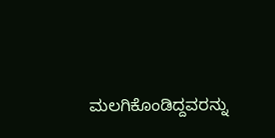ಮಲಗಿಕೊಂಡಿದ್ದವರನ್ನು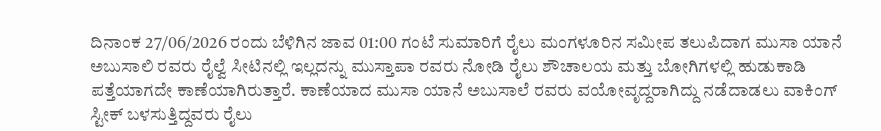ದಿನಾಂಕ 27/06/2026 ರಂದು ಬೆಳಿಗಿನ ಜಾವ 01:00 ಗಂಟೆ ಸುಮಾರಿಗೆ ರೈಲು ಮಂಗಳೂರಿನ ಸಮೀಪ ತಲುಪಿದಾಗ ಮುಸಾ ಯಾನೆ ಅಬುಸಾಲಿ ರವರು ರೈಲ್ವೆ ಸೀಟಿನಲ್ಲಿ ಇಲ್ಲದನ್ನು ಮುಸ್ತಾಪಾ ರವರು ನೋಡಿ ರೈಲು ಶೌಚಾಲಯ ಮತ್ತು ಬೋಗಿಗಳಲ್ಲಿ ಹುಡುಕಾಡಿ ಪತ್ತೆಯಾಗದೇ ಕಾಣೆಯಾಗಿರುತ್ತಾರೆ. ಕಾಣೆಯಾದ ಮುಸಾ ಯಾನೆ ಅಬುಸಾಲೆ ರವರು ವಯೋವೃದ್ದರಾಗಿದ್ದು ನಡೆದಾಡಲು ವಾಕಿಂಗ್ ಸ್ಟೀಕ್ ಬಳಸುತ್ತಿದ್ದವರು ರೈಲು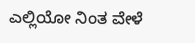ಎಲ್ಲಿಯೋ ನಿಂತ ವೇಳೆ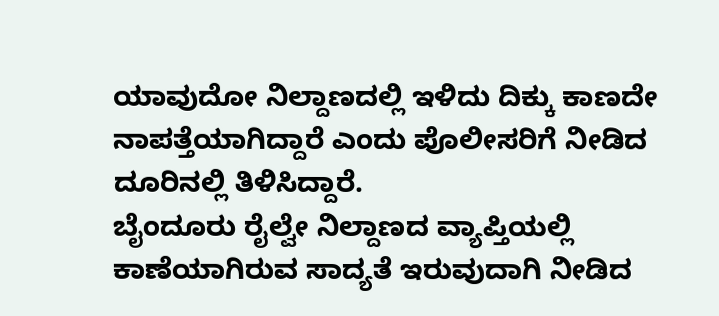ಯಾವುದೋ ನಿಲ್ದಾಣದಲ್ಲಿ ಇಳಿದು ದಿಕ್ಕು ಕಾಣದೇ ನಾಪತ್ತೆಯಾಗಿದ್ದಾರೆ ಎಂದು ಪೊಲೀಸರಿಗೆ ನೀಡಿದ ದೂರಿನಲ್ಲಿ ತಿಳಿಸಿದ್ದಾರೆ.
ಬೈಂದೂರು ರೈಲ್ವೇ ನಿಲ್ದಾಣದ ವ್ಯಾಪ್ತಿಯಲ್ಲಿ ಕಾಣೆಯಾಗಿರುವ ಸಾದ್ಯತೆ ಇರುವುದಾಗಿ ನೀಡಿದ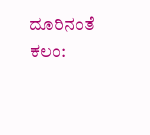ದೂರಿನಂತೆ ಕಲಂ: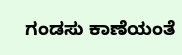ಗಂಡಸು ಕಾಣೆಯಂತೆ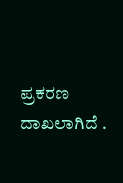ಪ್ರಕರಣ ದಾಖಲಾಗಿದೆ .